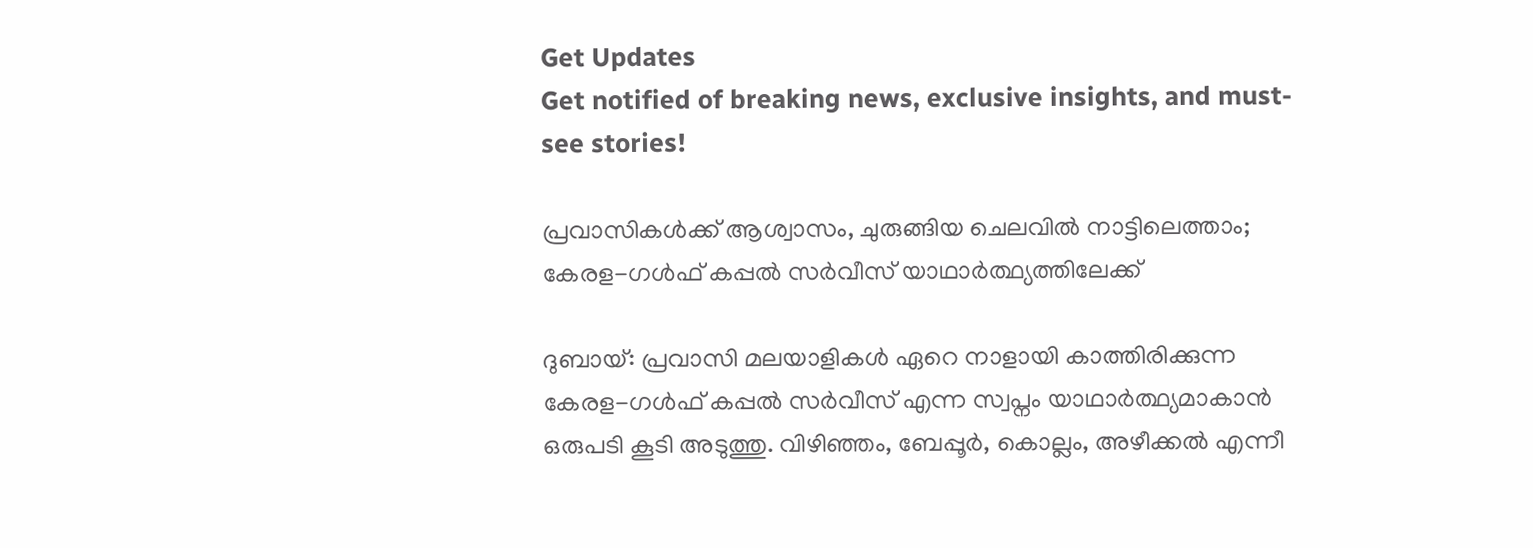Get Updates
Get notified of breaking news, exclusive insights, and must-see stories!

പ്രവാസികള്‍ക്ക് ആശ്വാസം, ചുരുങ്ങിയ ചെലവില്‍ നാട്ടിലെത്താം; കേരള-ഗള്‍ഫ് കപ്പല്‍ സര്‍വീസ് യാഥാര്‍ത്ഥ്യത്തിലേക്ക്

ദുബായ്: പ്രവാസി മലയാളികള്‍ ഏറെ നാളായി കാത്തിരിക്കുന്ന കേരള-ഗള്‍ഫ് കപ്പല്‍ സര്‍വീസ് എന്ന സ്വപ്നം യാഥാര്‍ത്ഥ്യമാകാന്‍ ഒരുപടി കൂടി അടുത്തു. വിഴിഞ്ഞം, ബേപ്പൂര്‍, കൊല്ലം, അഴീക്കല്‍ എന്നീ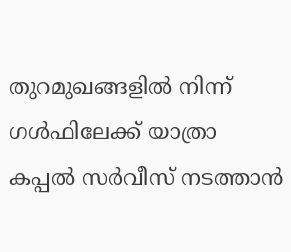തുറമുഖങ്ങളില്‍ നിന്ന് ഗള്‍ഫിലേക്ക് യാത്രാ കപ്പല്‍ സര്‍വീസ് നടത്താന്‍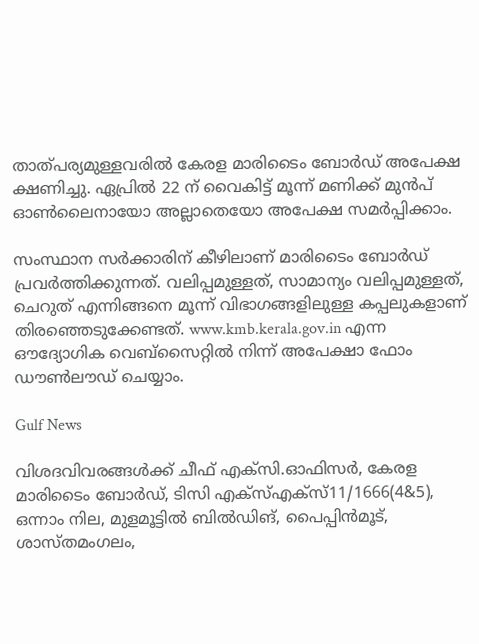താത്പര്യമുള്ളവരില്‍ കേരള മാരിടൈം ബോര്‍ഡ് അപേക്ഷ ക്ഷണിച്ചു. ഏപ്രില്‍ 22 ന് വൈകിട്ട് മൂന്ന് മണിക്ക് മുന്‍പ് ഓണ്‍ലൈനായോ അല്ലാതെയോ അപേക്ഷ സമര്‍പ്പിക്കാം.

സംസ്ഥാന സര്‍ക്കാരിന് കീഴിലാണ് മാരിടൈം ബോര്‍ഡ് പ്രവര്‍ത്തിക്കുന്നത്. വലിപ്പമുള്ളത്, സാമാന്യം വലിപ്പമുള്ളത്, ചെറുത് എന്നിങ്ങനെ മൂന്ന് വിഭാഗങ്ങളിലുള്ള കപ്പലുകളാണ് തിരഞ്ഞെടുക്കേണ്ടത്. www.kmb.kerala.gov.in എന്ന ഔദ്യോഗിക വെബ്‌സൈറ്റില്‍ നിന്ന് അപേക്ഷാ ഫോം ഡൗണ്‍ലൗഡ് ചെയ്യാം.

Gulf News

വിശദവിവരങ്ങള്‍ക്ക് ചീഫ് എക്‌സി.ഓഫിസര്‍, കേരള മാരിടൈം ബോര്‍ഡ്, ടിസി എക്‌സ്എക്‌സ്11/1666(4&5), ഒന്നാം നില, മുളമൂട്ടില്‍ ബില്‍ഡിങ്, പൈപ്പിന്‍മൂട്, ശാസ്തമംഗലം,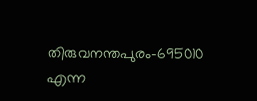തിരുവനന്തപുരം-695010 എന്ന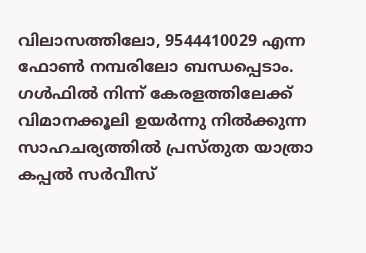വിലാസത്തിലോ, 9544410029 എന്ന ഫോണ്‍ നമ്പരിലോ ബന്ധപ്പെടാം. ഗള്‍ഫില്‍ നിന്ന് കേരളത്തിലേക്ക് വിമാനക്കൂലി ഉയര്‍ന്നു നില്‍ക്കുന്ന സാഹചര്യത്തില്‍ പ്രസ്തുത യാത്രാ കപ്പല്‍ സര്‍വീസ്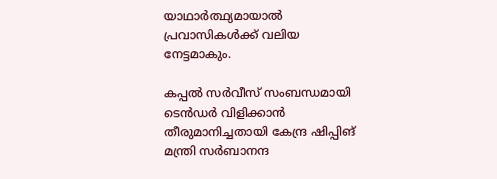യാഥാര്‍ത്ഥ്യമായാല്‍ പ്രവാസികള്‍ക്ക് വലിയ നേട്ടമാകും.

കപ്പല്‍ സര്‍വീസ് സംബന്ധമായി ടെന്‍ഡര്‍ വിളിക്കാന്‍ തീരുമാനിച്ചതായി കേന്ദ്ര ഷിപ്പിങ് മന്ത്രി സര്‍ബാനന്ദ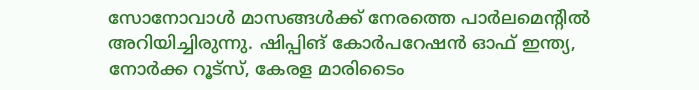സോനോവാള്‍ മാസങ്ങള്‍ക്ക് നേരത്തെ പാര്‍ലമെന്റില്‍ അറിയിച്ചിരുന്നു. ഷിപ്പിങ് കോര്‍പറേഷന്‍ ഓഫ് ഇന്ത്യ, നോര്‍ക്ക റൂട്‌സ്, കേരള മാരിടൈം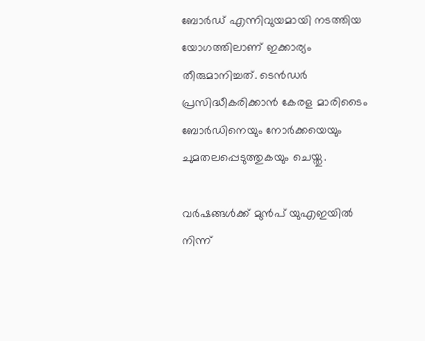ബോര്‍ഡ് എന്നിവുയമായി നടത്തിയ യോഗത്തിലാണ് ഇക്കാര്യം തീരുമാനിച്ചത്. ടെന്‍ഡര്‍ പ്രസിദ്ധീകരിക്കാന്‍ കേരള മാരിടൈം ബോര്‍ഡിനെയും നോര്‍ക്കയെയും ചുമതലപ്പെടുത്തുകയും ചെയ്തു.

വര്‍ഷങ്ങള്‍ക്ക് മുന്‍പ് യുഎഇയില്‍ നിന്ന്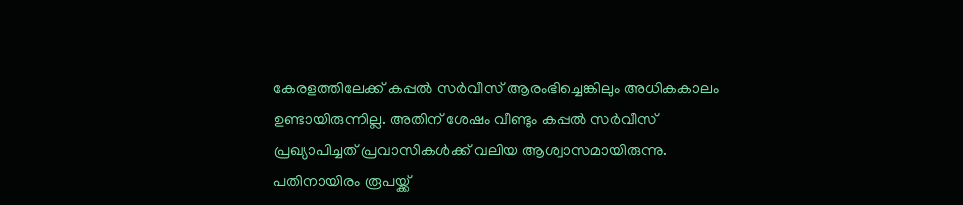കേരളത്തിലേക്ക് കപ്പല്‍ സര്‍വീസ് ആരംഭിച്ചെങ്കിലും അധികകാലം ഉണ്ടായിരുന്നില്ല. അതിന് ശേഷം വീണ്ടും കപ്പല്‍ സര്‍വീസ് പ്രഖ്യാപിച്ചത് പ്രവാസികള്‍ക്ക് വലിയ ആശ്വാസമായിരുന്നു. പതിനായിരം രൂപയ്ക്ക്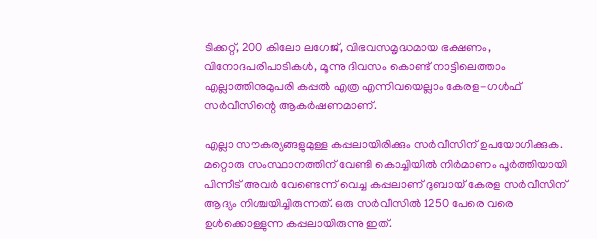ടിക്കറ്റ്, 200 കിലോ ലഗേജ്, വിഭവസമൃദ്ധമായ ഭക്ഷണം, വിനോദപരിപാടികള്‍, മൂന്നു ദിവസം കൊണ്ട് നാട്ടിലെത്താം എല്ലാത്തിനുമുപരി കപ്പല്‍ എത്ര എന്നിവയെല്ലാം കേരള-ഗള്‍ഫ് സര്‍വീസിന്റെ ആകര്‍ഷണമാണ്.

എല്ലാ സൗകര്യങ്ങളുമുള്ള കപ്പലായിരിക്കും സര്‍വീസിന് ഉപയോഗിക്കുക. മറ്റൊരു സംസ്ഥാനത്തിന് വേണ്ടി കൊച്ചിയില്‍ നിര്‍മാണം പൂര്‍ത്തിയായി പിന്നീട് അവര്‍ വേണ്ടെന്ന് വെച്ച കപ്പലാണ് ദുബായ് കേരള സര്‍വീസിന് ആദ്യം നിശ്ചയിച്ചിരുന്നത്. ഒരു സര്‍വീസില്‍ 1250 പേരെ വരെ ഉള്‍ക്കൊള്ളുന്ന കപ്പലായിരുന്നു ഇത്.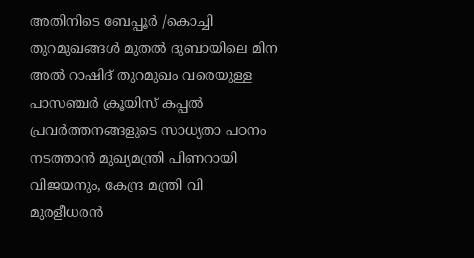അതിനിടെ ബേപ്പൂര്‍ /കൊച്ചി തുറമുഖങ്ങള്‍ മുതല്‍ ദുബായിലെ മിന അല്‍ റാഷിദ് തുറമുഖം വരെയുള്ള പാസഞ്ചര്‍ ക്രൂയിസ് കപ്പല്‍ പ്രവര്‍ത്തനങ്ങളുടെ സാധ്യതാ പഠനം നടത്താന്‍ മുഖ്യമന്ത്രി പിണറായി വിജയനും, കേന്ദ്ര മന്ത്രി വി മുരളീധരന്‍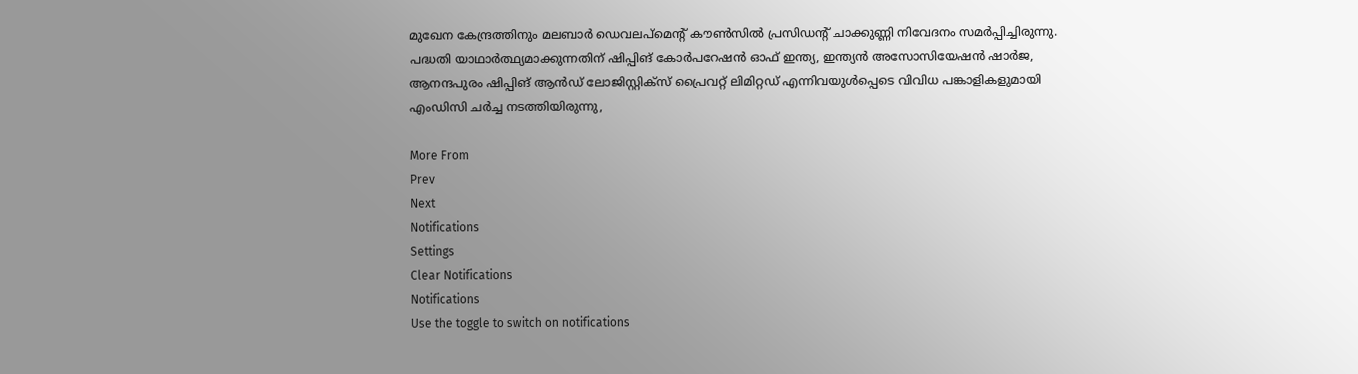മുഖേന കേന്ദ്രത്തിനും മലബാര്‍ ഡെവലപ്മെന്റ് കൗണ്‍സില്‍ പ്രസിഡന്റ് ചാക്കുണ്ണി നിവേദനം സമര്‍പ്പിച്ചിരുന്നു. പദ്ധതി യാഥാര്‍ത്ഥ്യമാക്കുന്നതിന് ഷിപ്പിങ് കോര്‍പറേഷന്‍ ഓഫ് ഇന്ത്യ, ഇന്ത്യന്‍ അസോസിയേഷന്‍ ഷാര്‍ജ, ആനന്ദപുരം ഷിപ്പിങ് ആന്‍ഡ് ലോജിസ്റ്റിക്സ് പ്രൈവറ്റ് ലിമിറ്റഡ് എന്നിവയുള്‍പ്പെടെ വിവിധ പങ്കാളികളുമായി എംഡിസി ചര്‍ച്ച നടത്തിയിരുന്നു,

More From
Prev
Next
Notifications
Settings
Clear Notifications
Notifications
Use the toggle to switch on notifications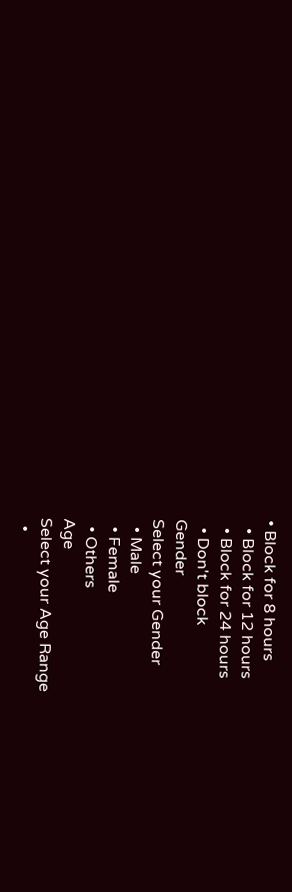• Block for 8 hours
  • Block for 12 hours
  • Block for 24 hours
  • Don't block
Gender
Select your Gender
  • Male
  • Female
  • Others
Age
Select your Age Range
  •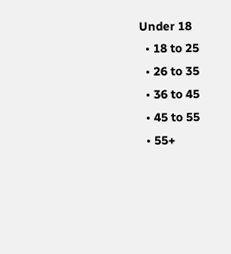Under 18
  • 18 to 25
  • 26 to 35
  • 36 to 45
  • 45 to 55
  • 55+